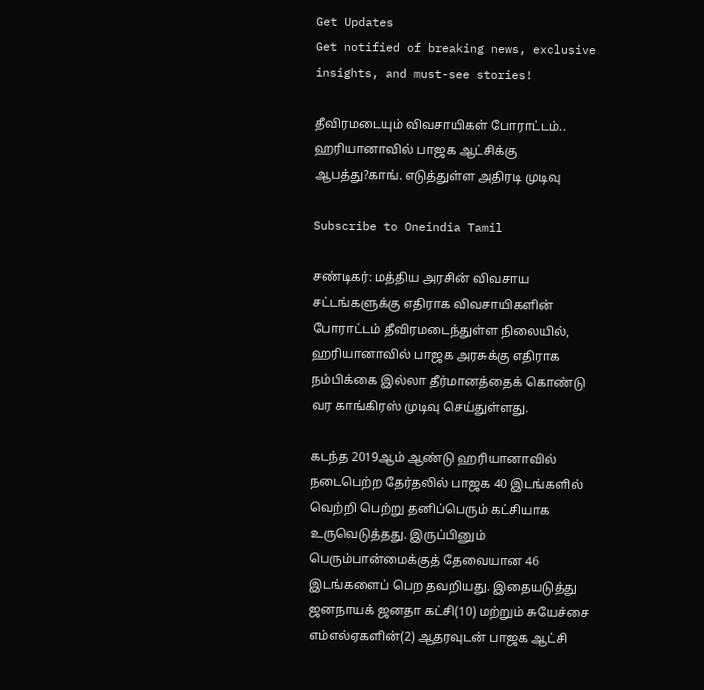Get Updates
Get notified of breaking news, exclusive insights, and must-see stories!

தீவிரமடையும் விவசாயிகள் போராட்டம்.. ஹரியானாவில் பாஜக ஆட்சிக்கு ஆபத்து?காங். எடுத்துள்ள அதிரடி முடிவு

Subscribe to Oneindia Tamil

சண்டிகர்: மத்திய அரசின் விவசாய சட்டங்களுக்கு எதிராக விவசாயிகளின் போராட்டம் தீவிரமடைந்துள்ள நிலையில், ஹரியானாவில் பாஜக அரசுக்கு எதிராக நம்பிக்கை இல்லா தீர்மானத்தைக் கொண்டு வர காங்கிரஸ் முடிவு செய்துள்ளது.

கடந்த 2019ஆம் ஆண்டு ஹரியானாவில் நடைபெற்ற தேர்தலில் பாஜக 40 இடங்களில் வெற்றி பெற்று தனிப்பெரும் கட்சியாக உருவெடுத்தது. இருப்பினும்
பெரும்பான்மைக்குத் தேவையான 46 இடங்களைப் பெற தவறியது. இதையடுத்து ஜனநாயக் ஜனதா கட்சி(10) மற்றும் சுயேச்சை எம்எல்ஏகளின்(2) ஆதரவுடன் பாஜக ஆட்சி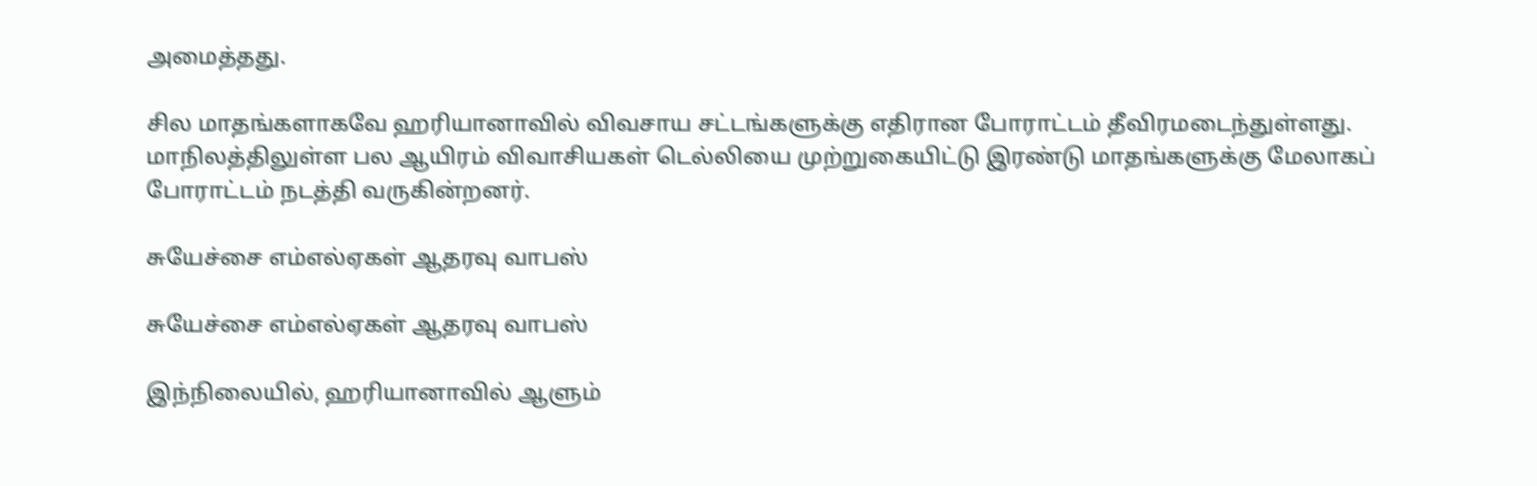அமைத்தது.

சில மாதங்களாகவே ஹரியானாவில் விவசாய சட்டங்களுக்கு எதிரான போராட்டம் தீவிரமடைந்துள்ளது. மாநிலத்திலுள்ள பல ஆயிரம் விவாசியகள் டெல்லியை முற்றுகையிட்டு இரண்டு மாதங்களுக்கு மேலாகப் போராட்டம் நடத்தி வருகின்றனர்.

சுயேச்சை எம்எல்ஏகள் ஆதரவு வாபஸ்

சுயேச்சை எம்எல்ஏகள் ஆதரவு வாபஸ்

இந்நிலையில், ஹரியானாவில் ஆளும்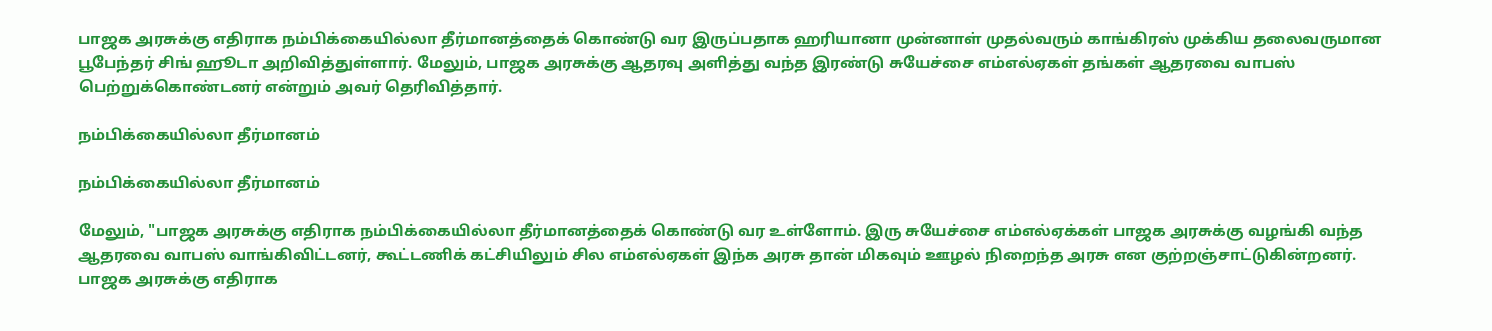பாஜக அரசுக்கு எதிராக நம்பிக்கையில்லா தீர்மானத்தைக் கொண்டு வர இருப்பதாக ஹரியானா முன்னாள் முதல்வரும் காங்கிரஸ் முக்கிய தலைவருமான பூபேந்தர் சிங் ஹூடா அறிவித்துள்ளார். மேலும், பாஜக அரசுக்கு ஆதரவு அளித்து வந்த இரண்டு சுயேச்சை எம்எல்ஏகள் தங்கள் ஆதரவை வாபஸ் பெற்றுக்கொண்டனர் என்றும் அவர் தெரிவித்தார்.

நம்பிக்கையில்லா தீர்மானம்

நம்பிக்கையில்லா தீர்மானம்

மேலும், "பாஜக அரசுக்கு எதிராக நம்பிக்கையில்லா தீர்மானத்தைக் கொண்டு வர உள்ளோம். இரு சுயேச்சை எம்எல்ஏக்கள் பாஜக அரசுக்கு வழங்கி வந்த ஆதரவை வாபஸ் வாங்கிவிட்டனர், கூட்டணிக் கட்சியிலும் சில எம்எல்ஏகள் இந்க அரசு தான் மிகவும் ஊழல் நிறைந்த அரசு என குற்றஞ்சாட்டுகின்றனர். பாஜக அரசுக்கு எதிராக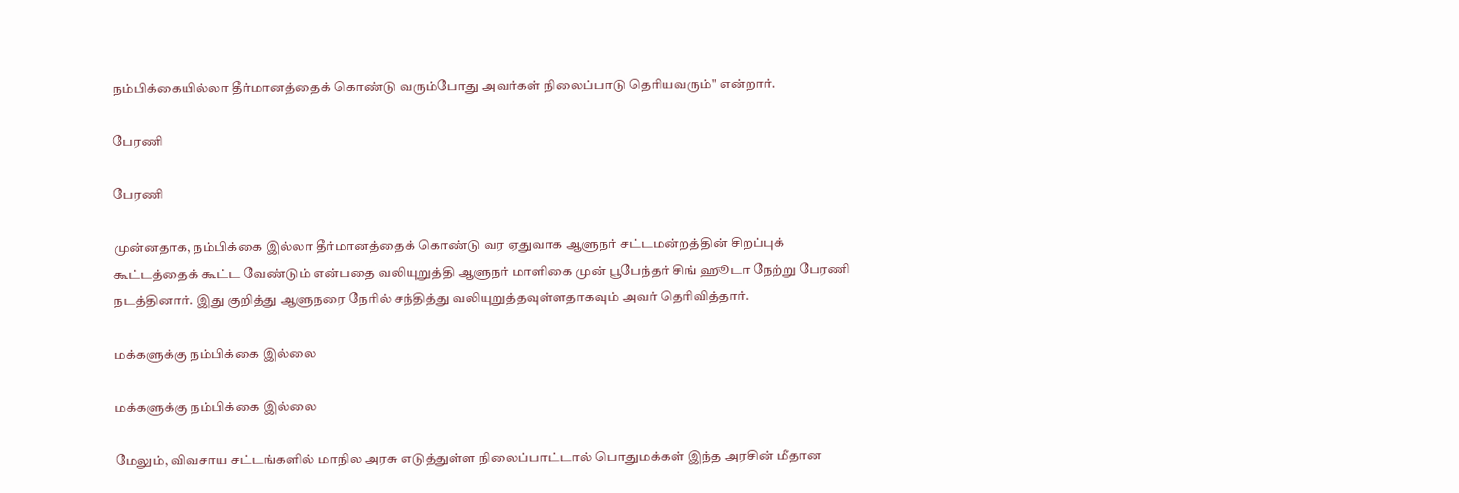நம்பிக்கையில்லா தீர்மானத்தைக் கொண்டு வரும்போது அவர்கள் நிலைப்பாடு தெரியவரும்" என்றார்.

பேரணி

பேரணி

முன்னதாக, நம்பிக்கை இல்லா தீர்மானத்தைக் கொண்டு வர ஏதுவாக ஆளுநர் சட்டமன்றத்தின் சிறப்புக் கூட்டத்தைக் கூட்ட வேண்டும் என்பதை வலியுறுத்தி ஆளுநர் மாளிகை முன் பூபேந்தர் சிங் ஹூடா நேற்று பேரணி நடத்தினார். இது குறித்து ஆளுநரை நேரில் சந்தித்து வலியுறுத்தவுள்ளதாகவும் அவர் தெரிவித்தார்.

மக்களுக்கு நம்பிக்கை இல்லை

மக்களுக்கு நம்பிக்கை இல்லை

மேலும், விவசாய சட்டங்களில் மாநில அரசு எடுத்துள்ள நிலைப்பாட்டால் பொதுமக்கள் இந்த அரசின் மீதான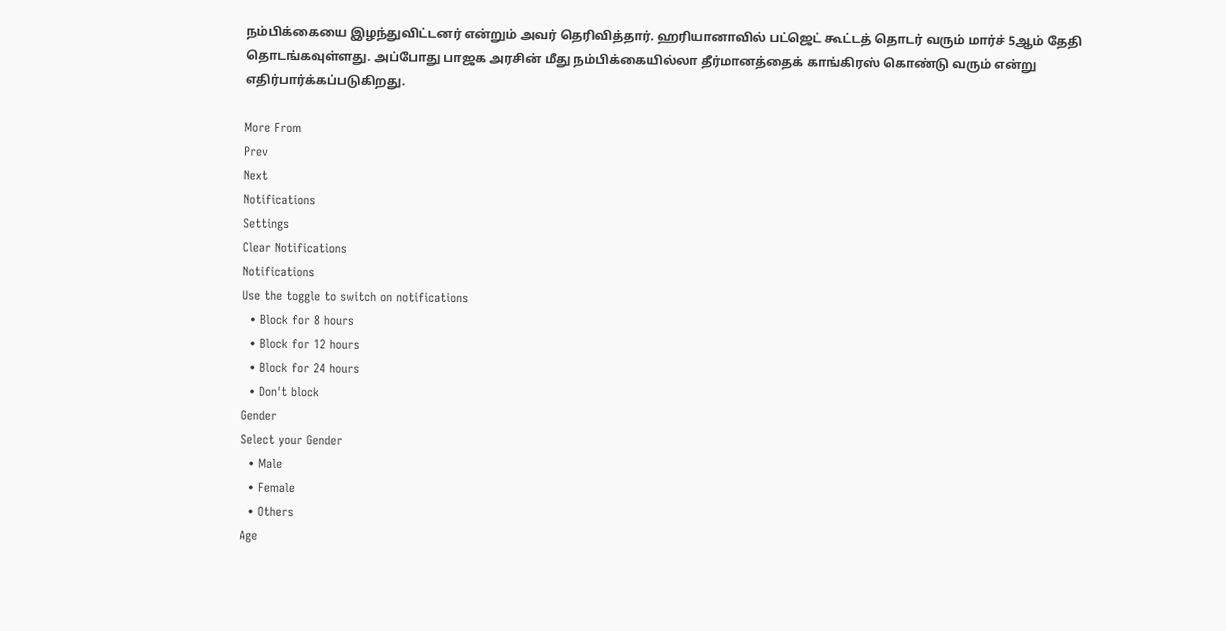நம்பிக்கையை இழந்துவிட்டனர் என்றும் அவர் தெரிவித்தார். ஹரியானாவில் பட்ஜெட் கூட்டத் தொடர் வரும் மார்ச் 5ஆம் தேதி தொடங்கவுள்ளது. அப்போது பாஜக அரசின் மீது நம்பிக்கையில்லா தீர்மானத்தைக் காங்கிரஸ் கொண்டு வரும் என்று எதிர்பார்க்கப்படுகிறது.

More From
Prev
Next
Notifications
Settings
Clear Notifications
Notifications
Use the toggle to switch on notifications
  • Block for 8 hours
  • Block for 12 hours
  • Block for 24 hours
  • Don't block
Gender
Select your Gender
  • Male
  • Female
  • Others
Age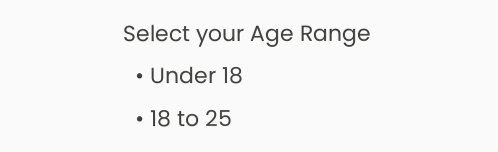Select your Age Range
  • Under 18
  • 18 to 25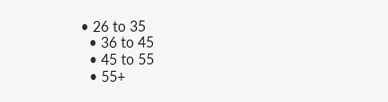• 26 to 35
  • 36 to 45
  • 45 to 55
  • 55+